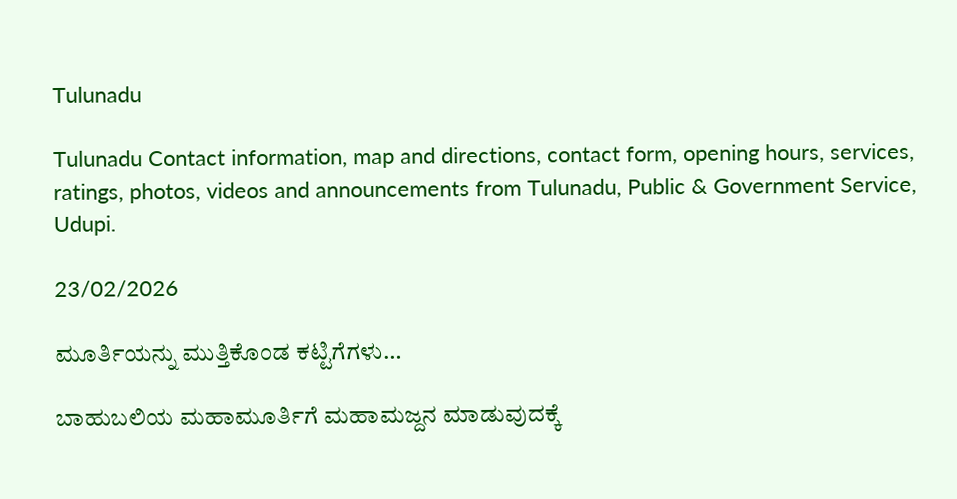Tulunadu

Tulunadu Contact information, map and directions, contact form, opening hours, services, ratings, photos, videos and announcements from Tulunadu, Public & Government Service, Udupi.

23/02/2026

ಮೂರ್ತಿಯನ್ನು ಮುತ್ತಿಕೊಂಡ ಕಟ್ಟಿಗೆಗಳು…

ಬಾಹುಬಲಿಯ ಮಹಾಮೂರ್ತಿಗೆ ಮಹಾಮಜ್ದನ ಮಾಡುವುದಕ್ಕೆ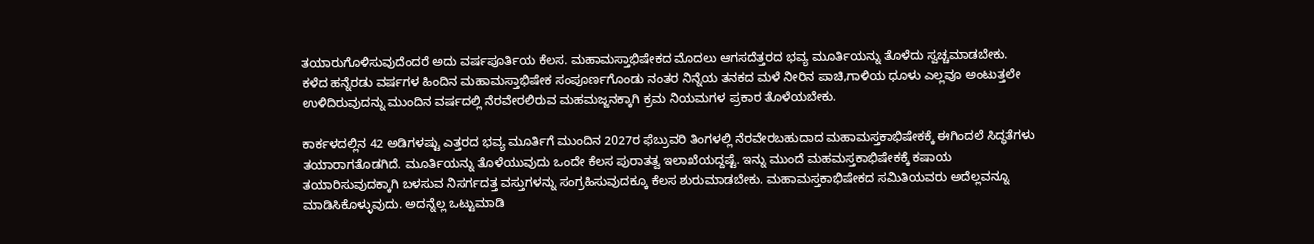ತಯಾರುಗೊಳಿಸುವುದೆಂದರೆ ಅದು ವರ್ಷಪೂರ್ತಿಯ ಕೆಲಸ. ಮಹಾಮಸ್ತಾಭಿಷೇಕದ ಮೊದಲು ಆಗಸದೆತ್ತರದ ಭವ್ಯ ಮೂರ್ತಿಯನ್ನು ತೊಳೆದು ಸ್ವಚ್ಚಮಾಡಬೇಕು. ಕಳೆದ ಹನ್ನೆರಡು ವರ್ಷಗಳ ಹಿಂದಿನ ಮಹಾಮಸ್ತಾಭಿಷೇಕ ಸಂಪೂರ್ಣಗೊಂಡು ನಂತರ ನಿನ್ನೆಯ ತನಕದ ಮಳೆ ನೀರಿನ ಪಾಚಿ,ಗಾಳಿಯ ಧೂಳು ಎಲ್ಲವೂ ಅಂಟುತ್ತಲೇ ಉಳಿದಿರುವುದನ್ನು ಮುಂದಿನ ವರ್ಷದಲ್ಲಿ ನೆರವೇರಲಿರುವ ಮಹಮಜ್ಜನಕ್ಕಾಗಿ ಕ್ರಮ ನಿಯಮಗಳ ಪ್ರಕಾರ ತೊಳೆಯಬೇಕು.

ಕಾರ್ಕಳದಲ್ಲಿನ 42 ಅಡಿಗಳಷ್ಟು ಎತ್ತರದ ಭವ್ಯ ಮೂರ್ತಿಗೆ ಮುಂದಿನ 2027ರ ಫೆಬ್ರುವರಿ ತಿಂಗಳಲ್ಲಿ ನೆರವೇರಬಹುದಾದ ಮಹಾಮಸ್ತಕಾಭಿಷೇಕಕ್ಕೆ ಈಗಿಂದಲೆ ಸಿದ್ಧತೆಗಳು ತಯಾರಾಗತೊಡಗಿದೆ. ಮೂರ್ತಿಯನ್ನು ತೊಳೆಯುವುದು ಒಂದೇ ಕೆಲಸ ಪುರಾತತ್ವ ಇಲಾಖೆಯದ್ದಷ್ಟೆ. ಇನ್ನು ಮುಂದೆ ಮಹಮಸ್ತಕಾಭಿಷೇಕಕ್ಕೆ ಕಷಾಯ ತಯಾರಿಸುವುದಕ್ಕಾಗಿ ಬಳಸುವ ನಿಸರ್ಗದತ್ತ ವಸ್ತುಗಳನ್ನು ಸಂಗ್ರಹಿಸುವುದಕ್ಕೂ ಕೆಲಸ ಶುರುಮಾಡಬೇಕು. ಮಹಾಮಸ್ತಕಾಭಿಷೇಕದ ಸಮಿತಿಯವರು ಅದೆಲ್ಲವನ್ನೂ ಮಾಡಿಸಿಕೊಳ್ಳುವುದು. ಅದನ್ನೆಲ್ಲ ಒಟ್ಟುಮಾಡಿ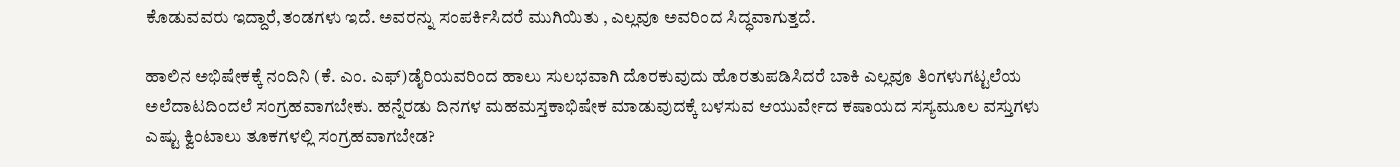ಕೊಡುವವರು ಇದ್ದಾರೆ,ತಂಡಗಳು ಇದೆ. ಅವರನ್ನು ಸಂಪರ್ಕಿಸಿದರೆ ಮುಗಿಯಿತು , ಎಲ್ಲವೂ ಅವರಿಂದ ಸಿದ್ಧವಾಗುತ್ತದೆ.

ಹಾಲಿನ ಅಭಿಷೇಕಕ್ಕೆ ನಂದಿನಿ (ಕೆ. ಎಂ. ಎಫ್)ಡೈರಿಯವರಿಂದ ಹಾಲು ಸುಲಭವಾಗಿ ದೊರಕುವುದು ಹೊರತುಪಡಿಸಿದರೆ ಬಾಕಿ ಎಲ್ಲವೂ ತಿಂಗಳುಗಟ್ಟಲೆಯ ಅಲೆದಾಟದಿಂದಲೆ ಸಂಗ್ರಹವಾಗಬೇಕು. ಹನ್ನೆರಡು ದಿನಗಳ ಮಹಮಸ್ತಕಾಭಿಷೇಕ ಮಾಡುವುದಕ್ಕೆ ಬಳಸುವ ಆಯುರ್ವೇದ ಕಷಾಯದ ಸಸ್ಯಮೂಲ ವಸ್ತುಗಳು ಎಷ್ಟು ಕ್ವಿಂಟಾಲು ತೂಕಗಳಲ್ಲಿ ಸಂಗ್ರಹವಾಗಬೇಡ?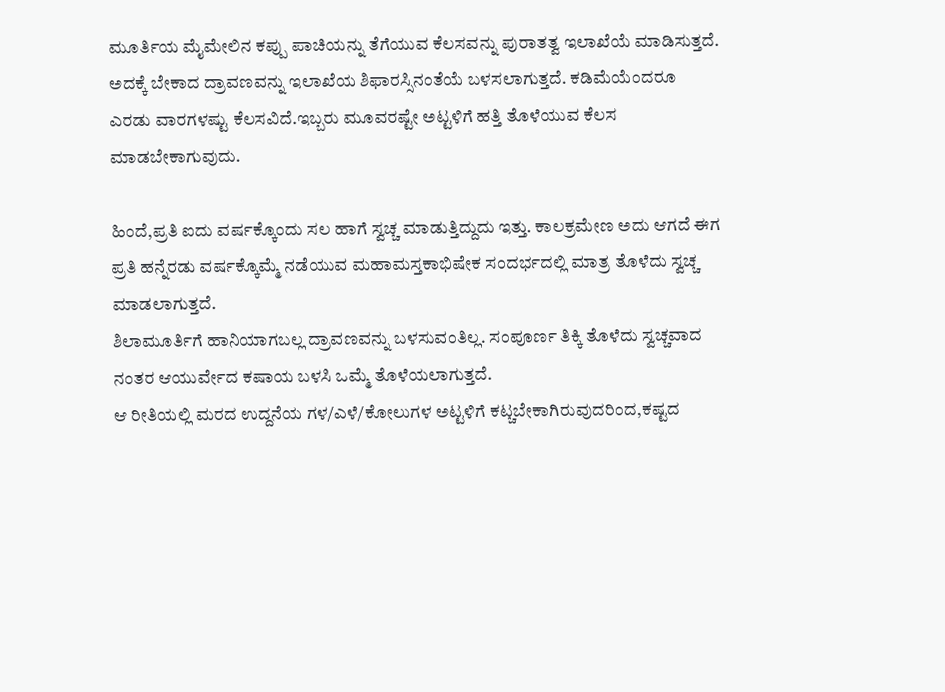ಮೂರ್ತಿಯ ಮೈಮೇಲಿನ ಕಪ್ಪು ಪಾಚಿಯನ್ನು ತೆಗೆಯುವ ಕೆಲಸವನ್ನು ಪುರಾತತ್ವ ಇಲಾಖೆಯೆ ಮಾಡಿಸುತ್ತದೆ. ಅದಕ್ಕೆ ಬೇಕಾದ ದ್ರಾವಣವನ್ನು ಇಲಾಖೆಯ ಶಿಫಾರಸ್ಸಿನಂತೆಯೆ ಬಳಸಲಾಗುತ್ತದೆ. ಕಡಿಮೆಯೆಂದರೂ ಎರಡು ವಾರಗಳಷ್ಟು ಕೆಲಸವಿದೆ.ಇಬ್ಬರು ಮೂವರಷ್ಟೇ ಅಟ್ಟಳಿಗೆ ಹತ್ತಿ ತೊಳೆಯುವ ಕೆಲಸ ಮಾಡಬೇಕಾಗುವುದು.

ಹಿಂದೆ,ಪ್ರತಿ ಐದು ವರ್ಷಕ್ಕೊಂದು ಸಲ ಹಾಗೆ ಸ್ವಚ್ಚ ಮಾಡುತ್ತಿದ್ದುದು ಇತ್ತು. ಕಾಲಕ್ರಮೇಣ ಅದು ಆಗದೆ ಈಗ ಪ್ರತಿ ಹನ್ನೆರಡು ವರ್ಷಕ್ಕೊಮ್ಮೆ ನಡೆಯುವ ಮಹಾಮಸ್ತಕಾಭಿಷೇಕ ಸಂದರ್ಭದಲ್ಲಿ ಮಾತ್ರ ತೊಳೆದು ಸ್ವಚ್ಚ ಮಾಡಲಾಗುತ್ತದೆ.
ಶಿಲಾಮೂರ್ತಿಗೆ ಹಾನಿಯಾಗಬಲ್ಲ ದ್ರಾವಣವನ್ನು ಬಳಸುವಂತಿಲ್ಲ. ಸಂಪೂರ್ಣ ತಿಕ್ಕಿ ತೊಳೆದು ಸ್ವಚ್ಚವಾದ ನಂತರ ಆಯುರ್ವೇದ ಕಷಾಯ ಬಳಸಿ ಒಮ್ಮೆ ತೊಳೆಯಲಾಗುತ್ತದೆ.
ಆ ರೀತಿಯಲ್ಲಿ ಮರದ ಉದ್ದನೆಯ ಗಳ/ಎಳೆ/ಕೋಲುಗಳ ಅಟ್ಟಳಿಗೆ ಕಟ್ಚಬೇಕಾಗಿರುವುದರಿಂದ,ಕಷ್ಟದ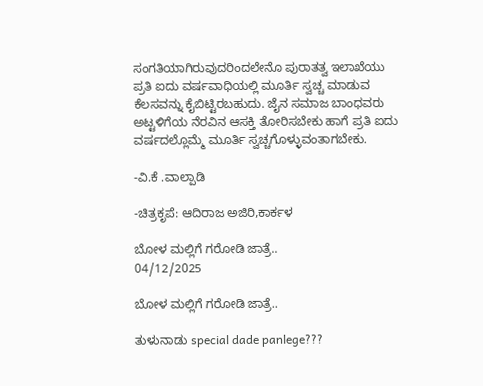ಸಂಗತಿಯಾಗಿರುವುದರಿಂದಲೇನೊ ಪುರಾತತ್ವ ಇಲಾಖೆಯು ಪ್ರತಿ ಐದು ವರ್ಷವಾಧಿಯಲ್ಲಿ ಮೂರ್ತಿ ಸ್ವಚ್ಚ ಮಾಡುವ ಕೆಲಸವನ್ನು ಕೈಬಿಟ್ಟಿರಬಹುದು. ಜೈನ ಸಮಾಜ ಬಾಂಧವರು ಅಟ್ಟಳಿಗೆಯ ನೆರವಿನ ಆಸಕ್ತಿ ತೋರಿಸಬೇಕು ಹಾಗೆ ಪ್ರತಿ ಐದು ವರ್ಷದಲ್ಲೊಮ್ಮೆ ಮೂರ್ತಿ ಸ್ವಚ್ಚಗೊಳ್ಳುವಂತಾಗಬೇಕು.

-ವಿ.ಕೆ .ವಾಲ್ಪಾಡಿ

-ಚಿತ್ರಕೃಪೆ: ಆದಿರಾಜ ಅಜಿರಿ,ಕಾರ್ಕಳ

ಬೋಳ ಮಲ್ಲಿಗೆ ಗರೋಡಿ ಜಾತ್ರೆ..
04/12/2025

ಬೋಳ ಮಲ್ಲಿಗೆ ಗರೋಡಿ ಜಾತ್ರೆ..

ತುಳುನಾಡು special dade panlege???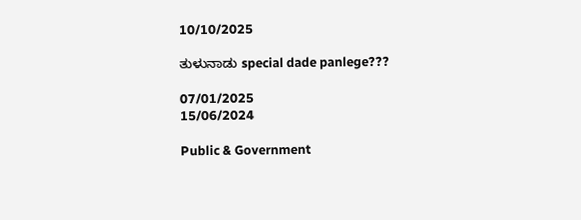10/10/2025

ತುಳುನಾಡು special dade panlege???

07/01/2025
15/06/2024

Public & Government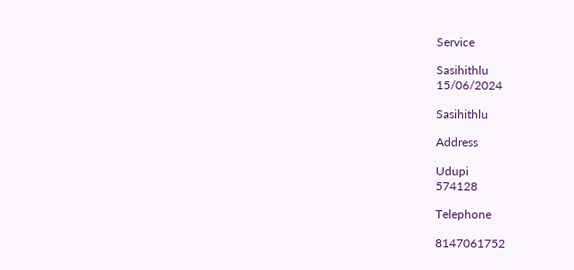Service

Sasihithlu
15/06/2024

Sasihithlu

Address

Udupi
574128

Telephone

8147061752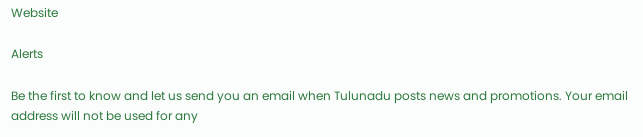Website

Alerts

Be the first to know and let us send you an email when Tulunadu posts news and promotions. Your email address will not be used for any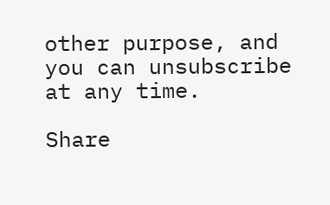other purpose, and you can unsubscribe at any time.

Share